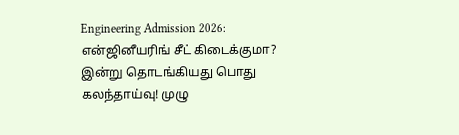Engineering Admission 2026: என்ஜினீயரிங் சீட் கிடைக்குமா? இன்று தொடங்கியது பொது கலந்தாய்வு! முழு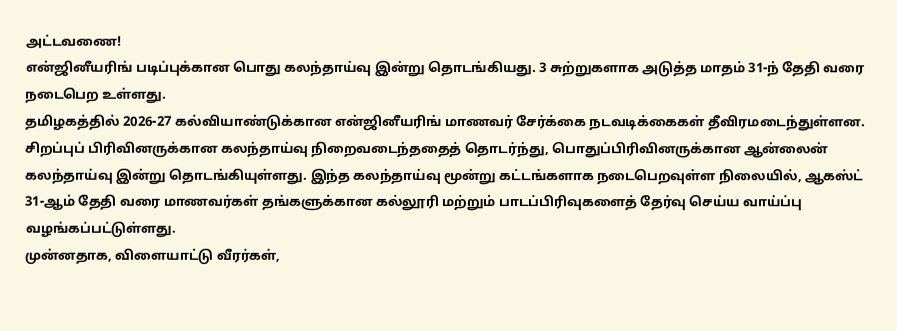அட்டவணை!
என்ஜினீயரிங் படிப்புக்கான பொது கலந்தாய்வு இன்று தொடங்கியது. 3 சுற்றுகளாக அடுத்த மாதம் 31-ந் தேதி வரை நடைபெற உள்ளது.
தமிழகத்தில் 2026-27 கல்வியாண்டுக்கான என்ஜினீயரிங் மாணவர் சேர்க்கை நடவடிக்கைகள் தீவிரமடைந்துள்ளன. சிறப்புப் பிரிவினருக்கான கலந்தாய்வு நிறைவடைந்ததைத் தொடர்ந்து, பொதுப்பிரிவினருக்கான ஆன்லைன் கலந்தாய்வு இன்று தொடங்கியுள்ளது. இந்த கலந்தாய்வு மூன்று கட்டங்களாக நடைபெறவுள்ள நிலையில், ஆகஸ்ட் 31-ஆம் தேதி வரை மாணவர்கள் தங்களுக்கான கல்லூரி மற்றும் பாடப்பிரிவுகளைத் தேர்வு செய்ய வாய்ப்பு வழங்கப்பட்டுள்ளது.
முன்னதாக, விளையாட்டு வீரர்கள்,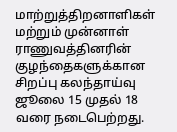மாற்றுத்திறனாளிகள் மற்றும் முன்னாள் ராணுவத்தினரின் குழந்தைகளுக்கான சிறப்பு கலந்தாய்வு ஜூலை 15 முதல் 18 வரை நடைபெற்றது.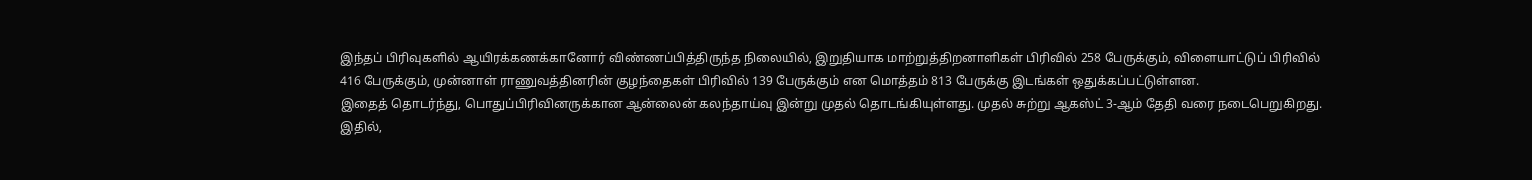இந்தப் பிரிவுகளில் ஆயிரக்கணக்கானோர் விண்ணப்பித்திருந்த நிலையில், இறுதியாக மாற்றுத்திறனாளிகள் பிரிவில் 258 பேருக்கும், விளையாட்டுப் பிரிவில் 416 பேருக்கும், முன்னாள் ராணுவத்தினரின் குழந்தைகள் பிரிவில் 139 பேருக்கும் என மொத்தம் 813 பேருக்கு இடங்கள் ஒதுக்கப்பட்டுள்ளன.
இதைத் தொடர்ந்து, பொதுப்பிரிவினருக்கான ஆன்லைன் கலந்தாய்வு இன்று முதல் தொடங்கியுள்ளது. முதல் சுற்று ஆகஸ்ட் 3-ஆம் தேதி வரை நடைபெறுகிறது. இதில்,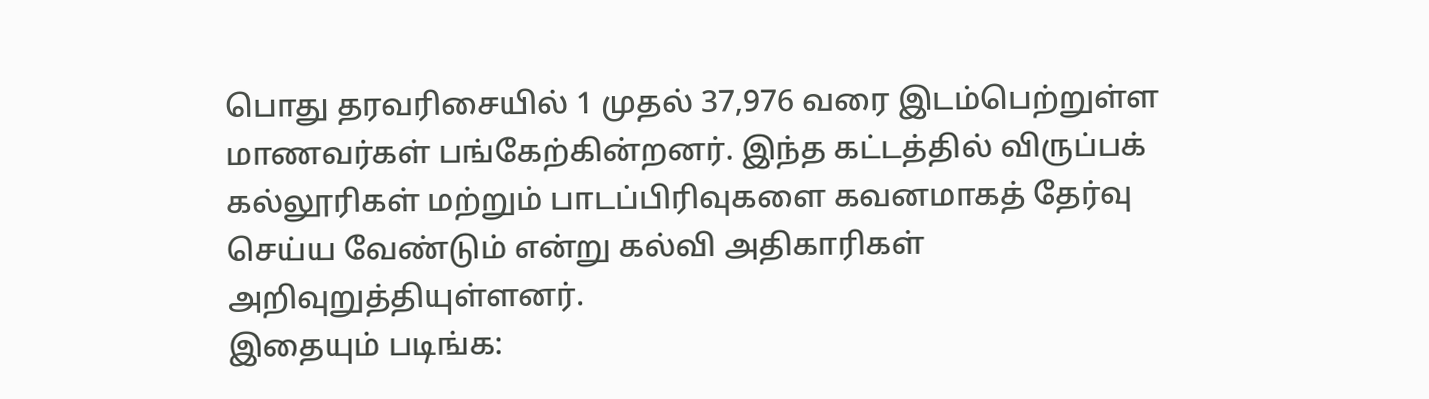பொது தரவரிசையில் 1 முதல் 37,976 வரை இடம்பெற்றுள்ள மாணவர்கள் பங்கேற்கின்றனர். இந்த கட்டத்தில் விருப்பக் கல்லூரிகள் மற்றும் பாடப்பிரிவுகளை கவனமாகத் தேர்வு செய்ய வேண்டும் என்று கல்வி அதிகாரிகள் அறிவுறுத்தியுள்ளனர்.
இதையும் படிங்க: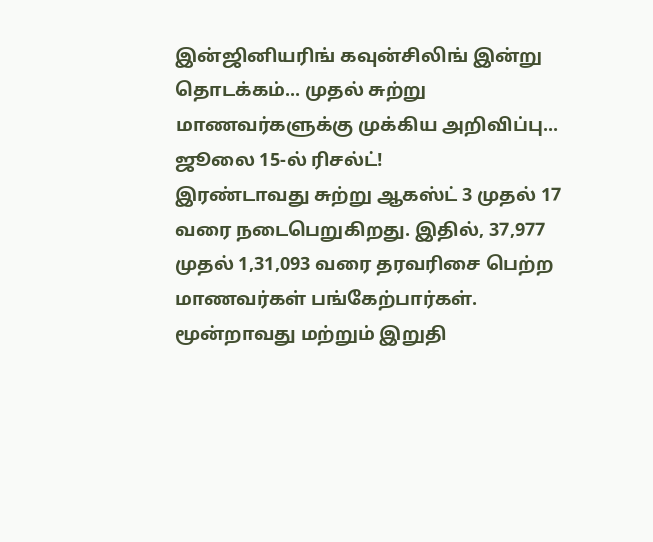இன்ஜினியரிங் கவுன்சிலிங் இன்று தொடக்கம்... முதல் சுற்று மாணவர்களுக்கு முக்கிய அறிவிப்பு... ஜூலை 15-ல் ரிசல்ட்!
இரண்டாவது சுற்று ஆகஸ்ட் 3 முதல் 17 வரை நடைபெறுகிறது. இதில், 37,977 முதல் 1,31,093 வரை தரவரிசை பெற்ற மாணவர்கள் பங்கேற்பார்கள். மூன்றாவது மற்றும் இறுதி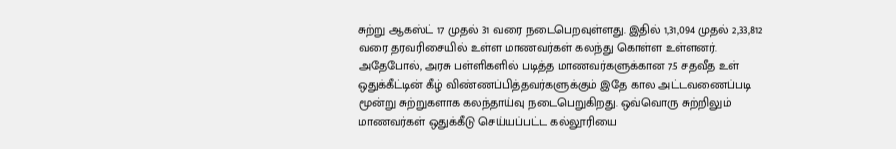சுற்று ஆகஸ்ட் 17 முதல் 31 வரை நடைபெறவுள்ளது. இதில் 1,31,094 முதல் 2,33,812 வரை தரவரிசையில் உள்ள மாணவர்கள் கலந்து கொள்ள உள்ளனர்.
அதேபோல், அரசு பள்ளிகளில் படித்த மாணவர்களுக்கான 7.5 சதவீத உள் ஒதுக்கீட்டின் கீழ் விண்ணப்பித்தவர்களுக்கும் இதே கால அட்டவணைப்படி மூன்று சுற்றுகளாக கலந்தாய்வு நடைபெறுகிறது. ஒவ்வொரு சுற்றிலும் மாணவர்கள் ஒதுக்கீடு செய்யப்பட்ட கல்லூரியை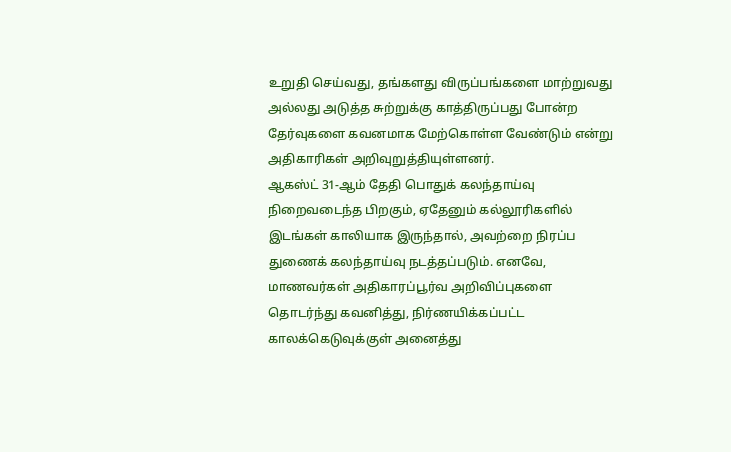உறுதி செய்வது, தங்களது விருப்பங்களை மாற்றுவது அல்லது அடுத்த சுற்றுக்கு காத்திருப்பது போன்ற தேர்வுகளை கவனமாக மேற்கொள்ள வேண்டும் என்று அதிகாரிகள் அறிவுறுத்தியுள்ளனர்.
ஆகஸ்ட் 31-ஆம் தேதி பொதுக் கலந்தாய்வு நிறைவடைந்த பிறகும், ஏதேனும் கல்லூரிகளில் இடங்கள் காலியாக இருந்தால், அவற்றை நிரப்ப துணைக் கலந்தாய்வு நடத்தப்படும். எனவே, மாணவர்கள் அதிகாரப்பூர்வ அறிவிப்புகளை தொடர்ந்து கவனித்து, நிர்ணயிக்கப்பட்ட காலக்கெடுவுக்குள் அனைத்து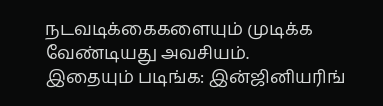நடவடிக்கைகளையும் முடிக்க வேண்டியது அவசியம்.
இதையும் படிங்க: இன்ஜினியரிங்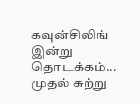கவுன்சிலிங் இன்று தொடக்கம்... முதல் சுற்று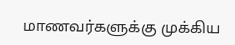மாணவர்களுக்கு முக்கிய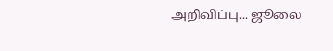அறிவிப்பு... ஜூலை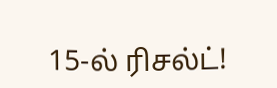15-ல் ரிசல்ட்!